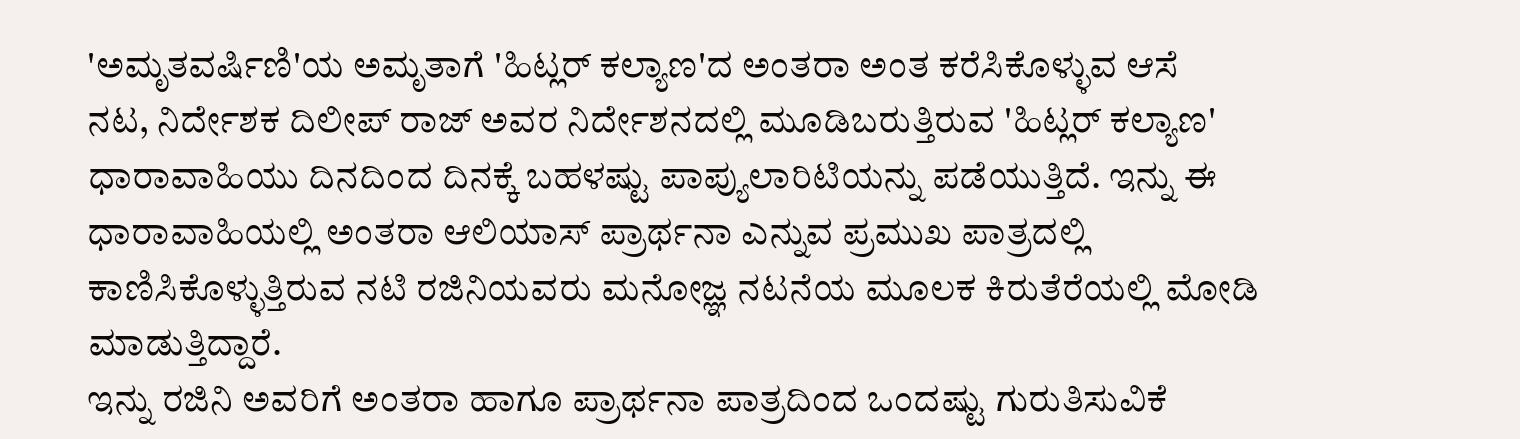'ಅಮೃತವರ್ಷಿಣಿ'ಯ ಅಮೃತಾಗೆ 'ಹಿಟ್ಲರ್ ಕಲ್ಯಾಣ'ದ ಅಂತರಾ ಅಂತ ಕರೆಸಿಕೊಳ್ಳುವ ಆಸೆ
ನಟ, ನಿರ್ದೇಶಕ ದಿಲೀಪ್ ರಾಜ್ ಅವರ ನಿರ್ದೇಶನದಲ್ಲಿ ಮೂಡಿಬರುತ್ತಿರುವ 'ಹಿಟ್ಲರ್ ಕಲ್ಯಾಣ' ಧಾರಾವಾಹಿಯು ದಿನದಿಂದ ದಿನಕ್ಕೆ ಬಹಳಷ್ಟು ಪಾಪ್ಯುಲಾರಿಟಿಯನ್ನು ಪಡೆಯುತ್ತಿದೆ. ಇನ್ನು ಈ ಧಾರಾವಾಹಿಯಲ್ಲಿ ಅಂತರಾ ಆಲಿಯಾಸ್ ಪ್ರಾರ್ಥನಾ ಎನ್ನುವ ಪ್ರಮುಖ ಪಾತ್ರದಲ್ಲಿ ಕಾಣಿಸಿಕೊಳ್ಳುತ್ತಿರುವ ನಟಿ ರಜಿನಿಯವರು ಮನೋಜ್ಞ ನಟನೆಯ ಮೂಲಕ ಕಿರುತೆರೆಯಲ್ಲಿ ಮೋಡಿ ಮಾಡುತ್ತಿದ್ದಾರೆ.
ಇನ್ನು ರಜಿನಿ ಅವರಿಗೆ ಅಂತರಾ ಹಾಗೂ ಪ್ರಾರ್ಥನಾ ಪಾತ್ರದಿಂದ ಒಂದಷ್ಟು ಗುರುತಿಸುವಿಕೆ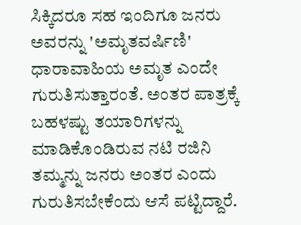ಸಿಕ್ಕಿದರೂ ಸಹ ಇಂದಿಗೂ ಜನರು ಅವರನ್ನು 'ಅಮೃತವರ್ಷಿಣಿ' ಧಾರಾವಾಹಿಯ ಅಮೃತ ಎಂದೇ ಗುರುತಿಸುತ್ತಾರಂತೆ. ಅಂತರ ಪಾತ್ರಕ್ಕೆ ಬಹಳಷ್ಟು ತಯಾರಿಗಳನ್ನು ಮಾಡಿಕೊಂಡಿರುವ ನಟಿ ರಜಿನಿ ತಮ್ಮನ್ನು ಜನರು ಅಂತರ ಎಂದು ಗುರುತಿಸಬೇಕೆಂದು ಆಸೆ ಪಟ್ಟಿದ್ದಾರೆ.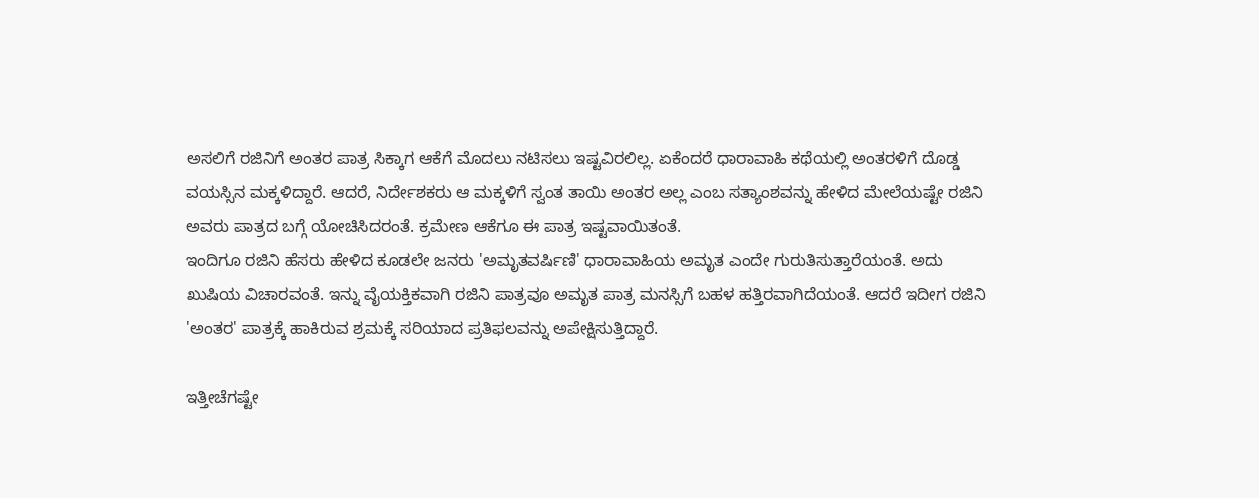ಅಸಲಿಗೆ ರಜಿನಿಗೆ ಅಂತರ ಪಾತ್ರ ಸಿಕ್ಕಾಗ ಆಕೆಗೆ ಮೊದಲು ನಟಿಸಲು ಇಷ್ಟವಿರಲಿಲ್ಲ. ಏಕೆಂದರೆ ಧಾರಾವಾಹಿ ಕಥೆಯಲ್ಲಿ ಅಂತರಳಿಗೆ ದೊಡ್ಡ ವಯಸ್ಸಿನ ಮಕ್ಕಳಿದ್ದಾರೆ. ಆದರೆ, ನಿರ್ದೇಶಕರು ಆ ಮಕ್ಕಳಿಗೆ ಸ್ವಂತ ತಾಯಿ ಅಂತರ ಅಲ್ಲ ಎಂಬ ಸತ್ಯಾಂಶವನ್ನು ಹೇಳಿದ ಮೇಲೆಯಷ್ಟೇ ರಜಿನಿ ಅವರು ಪಾತ್ರದ ಬಗ್ಗೆ ಯೋಚಿಸಿದರಂತೆ. ಕ್ರಮೇಣ ಆಕೆಗೂ ಈ ಪಾತ್ರ ಇಷ್ಟವಾಯಿತಂತೆ.
ಇಂದಿಗೂ ರಜಿನಿ ಹೆಸರು ಹೇಳಿದ ಕೂಡಲೇ ಜನರು 'ಅಮೃತವರ್ಷಿಣಿ' ಧಾರಾವಾಹಿಯ ಅಮೃತ ಎಂದೇ ಗುರುತಿಸುತ್ತಾರೆಯಂತೆ. ಅದು ಖುಷಿಯ ವಿಚಾರವಂತೆ. ಇನ್ನು ವೈಯಕ್ತಿಕವಾಗಿ ರಜಿನಿ ಪಾತ್ರವೂ ಅಮೃತ ಪಾತ್ರ ಮನಸ್ಸಿಗೆ ಬಹಳ ಹತ್ತಿರವಾಗಿದೆಯಂತೆ. ಆದರೆ ಇದೀಗ ರಜಿನಿ 'ಅಂತರ' ಪಾತ್ರಕ್ಕೆ ಹಾಕಿರುವ ಶ್ರಮಕ್ಕೆ ಸರಿಯಾದ ಪ್ರತಿಫಲವನ್ನು ಅಪೇಕ್ಷಿಸುತ್ತಿದ್ದಾರೆ.

ಇತ್ತೀಚೆಗಷ್ಟೇ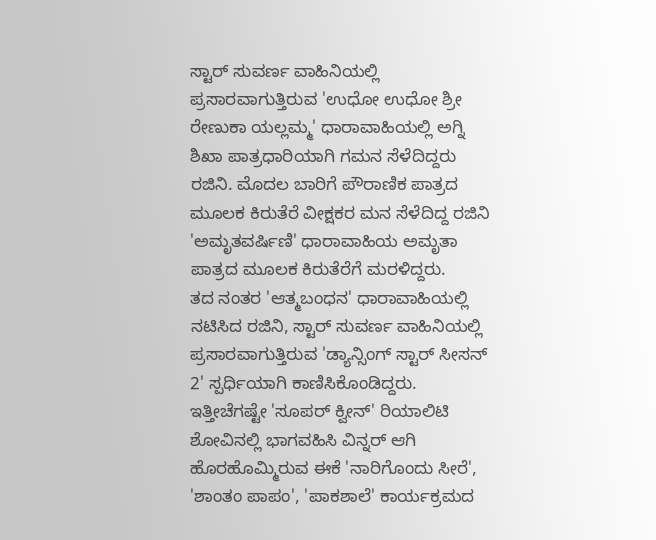ಸ್ಟಾರ್ ಸುವರ್ಣ ವಾಹಿನಿಯಲ್ಲಿ ಪ್ರಸಾರವಾಗುತ್ತಿರುವ 'ಉಧೋ ಉಧೋ ಶ್ರೀ ರೇಣುಕಾ ಯಲ್ಲಮ್ಮ' ಧಾರಾವಾಹಿಯಲ್ಲಿ ಅಗ್ನಿ ಶಿಖಾ ಪಾತ್ರಧಾರಿಯಾಗಿ ಗಮನ ಸೆಳೆದಿದ್ದರು ರಜಿನಿ. ಮೊದಲ ಬಾರಿಗೆ ಪೌರಾಣಿಕ ಪಾತ್ರದ ಮೂಲಕ ಕಿರುತೆರೆ ವೀಕ್ಷಕರ ಮನ ಸೆಳೆದಿದ್ದ ರಜಿನಿ 'ಅಮೃತವರ್ಷಿಣಿ' ಧಾರಾವಾಹಿಯ ಅಮೃತಾ ಪಾತ್ರದ ಮೂಲಕ ಕಿರುತೆರೆಗೆ ಮರಳಿದ್ದರು.
ತದ ನಂತರ 'ಆತ್ಮಬಂಧನ' ಧಾರಾವಾಹಿಯಲ್ಲಿ ನಟಿಸಿದ ರಜಿನಿ, ಸ್ಟಾರ್ ಸುವರ್ಣ ವಾಹಿನಿಯಲ್ಲಿ ಪ್ರಸಾರವಾಗುತ್ತಿರುವ 'ಡ್ಯಾನ್ಸಿಂಗ್ ಸ್ಟಾರ್ ಸೀಸನ್ 2' ಸ್ಪರ್ಧಿಯಾಗಿ ಕಾಣಿಸಿಕೊಂಡಿದ್ದರು. ಇತ್ತೀಚೆಗಷ್ಟೇ 'ಸೂಪರ್ ಕ್ವೀನ್' ರಿಯಾಲಿಟಿ ಶೋವಿನಲ್ಲಿ ಭಾಗವಹಿಸಿ ವಿನ್ನರ್ ಆಗಿ ಹೊರಹೊಮ್ಮಿರುವ ಈಕೆ 'ನಾರಿಗೊಂದು ಸೀರೆ', 'ಶಾಂತಂ ಪಾಪಂ', 'ಪಾಕಶಾಲೆ' ಕಾರ್ಯಕ್ರಮದ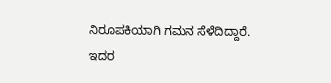ನಿರೂಪಕಿಯಾಗಿ ಗಮನ ಸೆಳೆದಿದ್ದಾರೆ. ಇದರ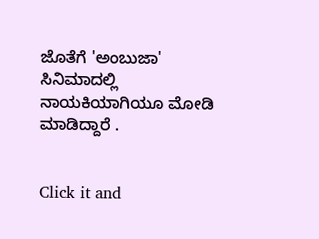ಜೊತೆಗೆ 'ಅಂಬುಜಾ' ಸಿನಿಮಾದಲ್ಲಿ ನಾಯಕಿಯಾಗಿಯೂ ಮೋಡಿ ಮಾಡಿದ್ದಾರೆ .


Click it and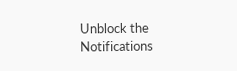Unblock the Notifications